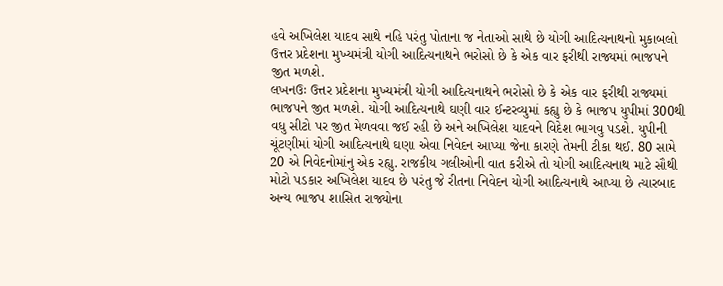હવે અખિલેશ યાદવ સાથે નહિ પરંતુ પોતાના જ નેતાઓ સાથે છે યોગી આદિત્યનાથનો મુકાબલો
ઉત્તર પ્રદેશના મુખ્યમંત્રી યોગી આદિત્યનાથને ભરોસો છે કે એક વાર ફરીથી રાજ્યમાં ભાજપને જીત મળશે.
લખનઉઃ ઉત્તર પ્રદેશના મુખ્યમંત્રી યોગી આદિત્યનાથને ભરોસો છે કે એક વાર ફરીથી રાજ્યમાં ભાજપને જીત મળશે. યોગી આદિત્યનાથે ઘણી વાર ઈન્ટરવ્યુમાં કહ્યુ છે કે ભાજપ યુપીમાં 300થી વધુ સીટો પર જીત મેળવવા જઈ રહી છે અને અખિલેશ યાદવને વિદેશ ભાગવુ પડશે. યુપીની ચૂંટણીમાં યોગી આદિત્યનાથે ઘણા એવા નિવેદન આપ્યા જેના કારણે તેમની ટીકા થઈ. 80 સામે 20 એ નિવેદનોમાંનુ એક રહ્યુ. રાજકીય ગલીઓની વાત કરીએ તો યોગી આદિત્યનાથ માટે સૌથી મોટો પડકાર અખિલેશ યાદવ છે પરંતુ જે રીતના નિવેદન યોગી આદિત્યનાથે આપ્યા છે ત્યારબાદ અન્ય ભાજપ શાસિત રાજ્યોના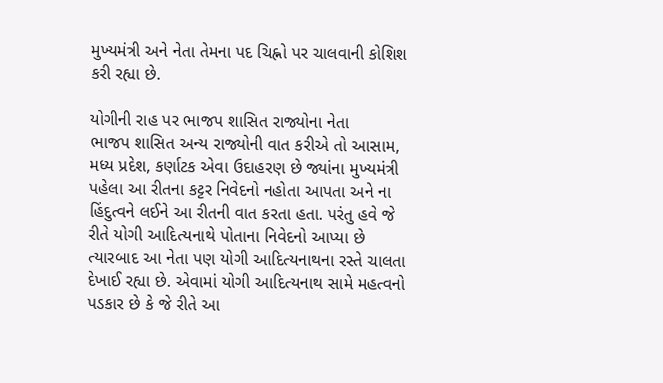મુખ્યમંત્રી અને નેતા તેમના પદ ચિહ્નો પર ચાલવાની કોશિશ કરી રહ્યા છે.

યોગીની રાહ પર ભાજપ શાસિત રાજ્યોના નેતા
ભાજપ શાસિત અન્ય રાજ્યોની વાત કરીએ તો આસામ, મધ્ય પ્રદેશ, કર્ણાટક એવા ઉદાહરણ છે જ્યાંના મુખ્યમંત્રી પહેલા આ રીતના કટ્ટર નિવેદનો નહોતા આપતા અને ના હિંદુત્વને લઈને આ રીતની વાત કરતા હતા. પરંતુ હવે જે રીતે યોગી આદિત્યનાથે પોતાના નિવેદનો આપ્યા છે ત્યારબાદ આ નેતા પણ યોગી આદિત્યનાથના રસ્તે ચાલતા દેખાઈ રહ્યા છે. એવામાં યોગી આદિત્યનાથ સામે મહત્વનો પડકાર છે કે જે રીતે આ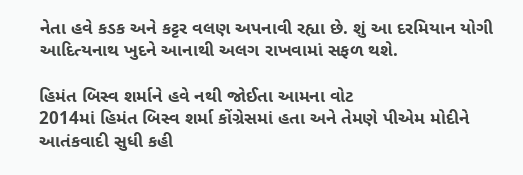નેતા હવે કડક અને કટ્ટર વલણ અપનાવી રહ્યા છે. શું આ દરમિયાન યોગી આદિત્યનાથ ખુદને આનાથી અલગ રાખવામાં સફળ થશે.

હિમંત બિસ્વ શર્માને હવે નથી જોઈતા આમના વોટ
2014માં હિમંત બિસ્વ શર્મા કોંગ્રેસમાં હતા અને તેમણે પીએમ મોદીને આતંકવાદી સુધી કહી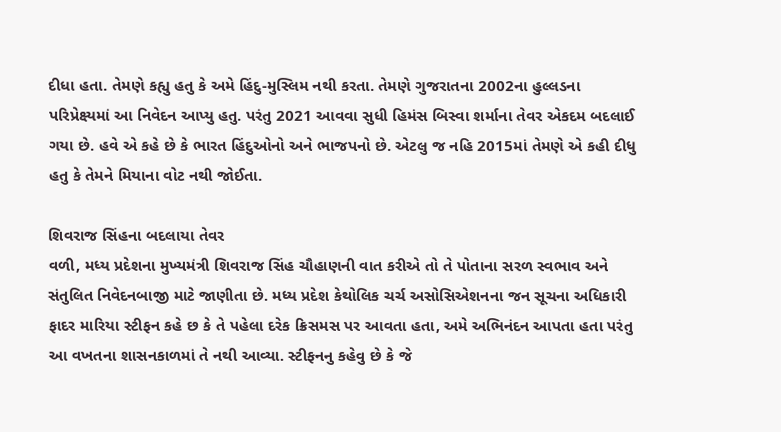દીધા હતા. તેમણે કહ્યુ હતુ કે અમે હિંદુ-મુસ્લિમ નથી કરતા. તેમણે ગુજરાતના 2002ના હુલ્લડના પરિપ્રેક્ષ્યમાં આ નિવેદન આપ્યુ હતુ. પરંતુ 2021 આવવા સુધી હિમંસ બિસ્વા શર્માના તેવર એકદમ બદલાઈ ગયા છે. હવે એ કહે છે કે ભારત હિંદુઓનો અને ભાજપનો છે. એટલુ જ નહિ 2015માં તેમણે એ કહી દીધુ હતુ કે તેમને મિયાના વોટ નથી જોઈતા.

શિવરાજ સિંહના બદલાયા તેવર
વળી, મધ્ય પ્રદેશના મુખ્યમંત્રી શિવરાજ સિંહ ચૌહાણની વાત કરીએ તો તે પોતાના સરળ સ્વભાવ અને સંતુલિત નિવેદનબાજી માટે જાણીતા છે. મધ્ય પ્રદેશ કેથોલિક ચર્ચ અસોસિએશનના જન સૂચના અધિકારી ફાદર મારિયા સ્ટીફન કહે છ કે તે પહેલા દરેક ક્રિસમસ પર આવતા હતા, અમે અભિનંદન આપતા હતા પરંતુ આ વખતના શાસનકાળમાં તે નથી આવ્યા. સ્ટીફનનુ કહેવુ છે કે જે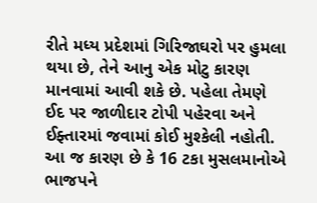રીતે મધ્ય પ્રદેશમાં ગિરિજાઘરો પર હુમલા થયા છે, તેને આનુ એક મોટુ કારણ માનવામાં આવી શકે છે. પહેલા તેમણે ઈદ પર જાળીદાર ટોપી પહેરવા અને ઈફ્તારમાં જવામાં કોઈ મુશ્કેલી નહોતી. આ જ કારણ છે કે 16 ટકા મુસલમાનોએ ભાજપને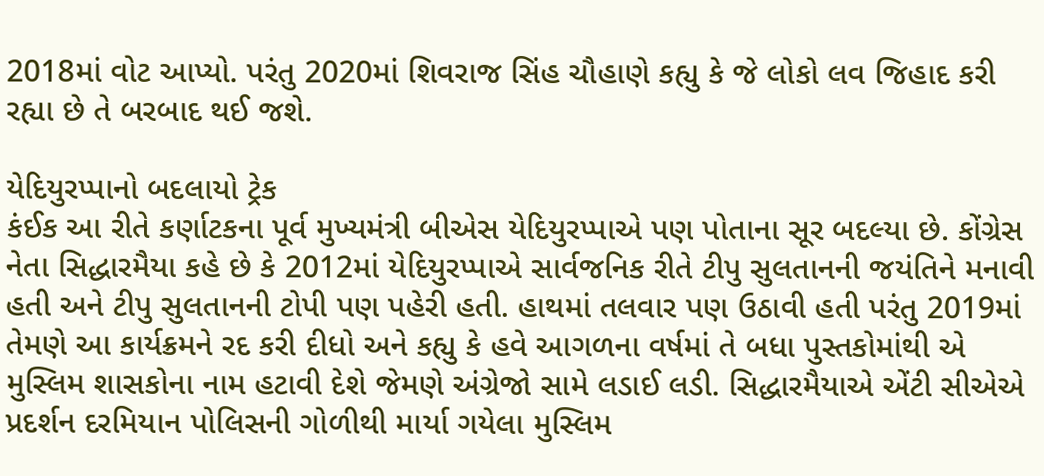2018માં વોટ આપ્યો. પરંતુ 2020માં શિવરાજ સિંહ ચૌહાણે કહ્યુ કે જે લોકો લવ જિહાદ કરી રહ્યા છે તે બરબાદ થઈ જશે.

યેદિયુરપ્પાનો બદલાયો ટ્રેક
કંઈક આ રીતે કર્ણાટકના પૂર્વ મુખ્યમંત્રી બીએસ યેદિયુરપ્પાએ પણ પોતાના સૂર બદલ્યા છે. કોંગ્રેસ નેતા સિદ્ધારમૈયા કહે છે કે 2012માં યેદિયુરપ્પાએ સાર્વજનિક રીતે ટીપુ સુલતાનની જયંતિને મનાવી હતી અને ટીપુ સુલતાનની ટોપી પણ પહેરી હતી. હાથમાં તલવાર પણ ઉઠાવી હતી પરંતુ 2019માં તેમણે આ કાર્યક્રમને રદ કરી દીધો અને કહ્યુ કે હવે આગળના વર્ષમાં તે બધા પુસ્તકોમાંથી એ મુસ્લિમ શાસકોના નામ હટાવી દેશે જેમણે અંગ્રેજો સામે લડાઈ લડી. સિદ્ધારમૈયાએ એંટી સીએએ પ્રદર્શન દરમિયાન પોલિસની ગોળીથી માર્યા ગયેલા મુસ્લિમ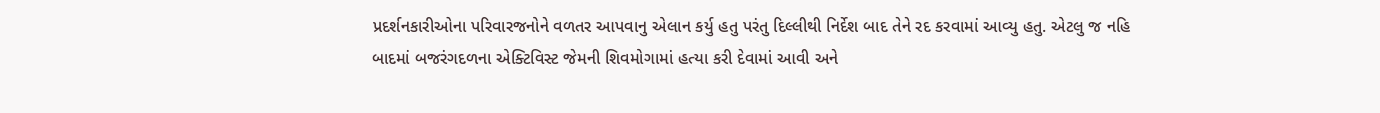પ્રદર્શનકારીઓના પરિવારજનોને વળતર આપવાનુ એલાન કર્યુ હતુ પરંતુ દિલ્લીથી નિર્દેશ બાદ તેને રદ કરવામાં આવ્યુ હતુ. એટલુ જ નહિ બાદમાં બજરંગદળના એક્ટિવિસ્ટ જેમની શિવમોગામાં હત્યા કરી દેવામાં આવી અને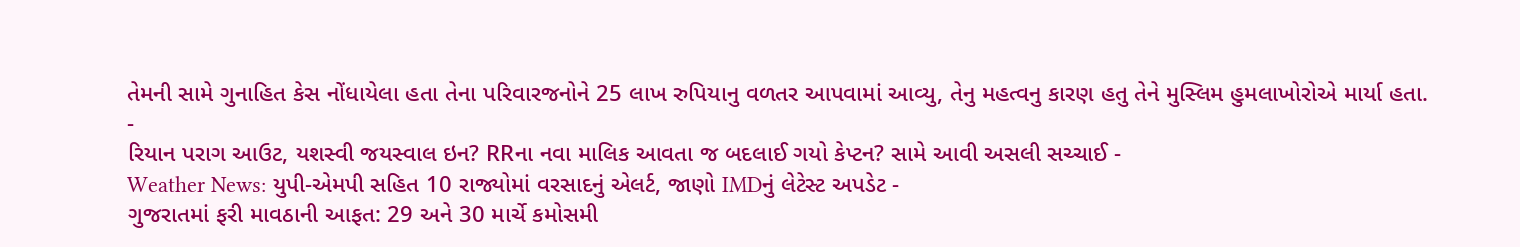તેમની સામે ગુનાહિત કેસ નોંધાયેલા હતા તેના પરિવારજનોને 25 લાખ રુપિયાનુ વળતર આપવામાં આવ્યુ, તેનુ મહત્વનુ કારણ હતુ તેને મુસ્લિમ હુમલાખોરોએ માર્યા હતા.
-
રિયાન પરાગ આઉટ, યશસ્વી જયસ્વાલ ઇન? RRના નવા માલિક આવતા જ બદલાઈ ગયો કેપ્ટન? સામે આવી અસલી સચ્ચાઈ -
Weather News: યુપી-એમપી સહિત 10 રાજ્યોમાં વરસાદનું એલર્ટ, જાણો IMDનું લેટેસ્ટ અપડેટ -
ગુજરાતમાં ફરી માવઠાની આફત: 29 અને 30 માર્ચે કમોસમી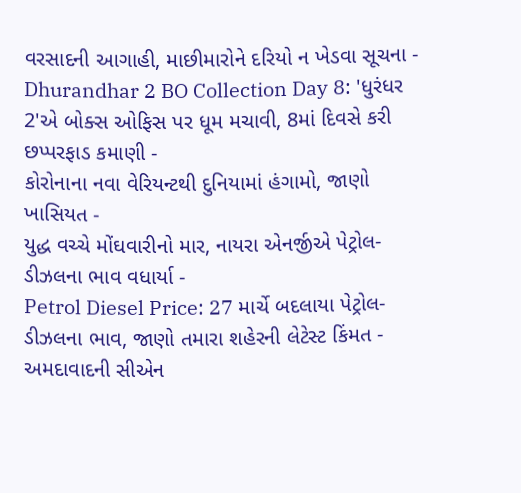વરસાદની આગાહી, માછીમારોને દરિયો ન ખેડવા સૂચના -
Dhurandhar 2 BO Collection Day 8: 'ધુરંધર 2'એ બોક્સ ઓફિસ પર ધૂમ મચાવી, 8માં દિવસે કરી છપ્પરફાડ કમાણી -
કોરોનાના નવા વેરિયન્ટથી દુનિયામાં હંગામો, જાણો ખાસિયત -
યુદ્ધ વચ્ચે મોંઘવારીનો માર, નાયરા એનર્જીએ પેટ્રોલ-ડીઝલના ભાવ વધાર્યા -
Petrol Diesel Price: 27 માર્ચે બદલાયા પેટ્રોલ-ડીઝલના ભાવ, જાણો તમારા શહેરની લેટેસ્ટ કિંમત -
અમદાવાદની સીએન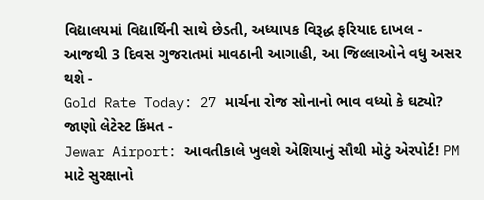વિદ્યાલયમાં વિદ્યાર્થિની સાથે છેડતી, અધ્યાપક વિરૂદ્ધ ફરિયાદ દાખલ -
આજથી 3 દિવસ ગુજરાતમાં માવઠાની આગાહી, આ જિલ્લાઓને વધુ અસર થશે -
Gold Rate Today: 27 માર્ચના રોજ સોનાનો ભાવ વધ્યો કે ઘટ્યો? જાણો લેટેસ્ટ કિંમત -
Jewar Airport: આવતીકાલે ખુલશે એશિયાનું સૌથી મોટું એરપોર્ટ! PM માટે સુરક્ષાનો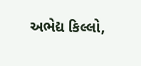અભેદ્ય કિલ્લો,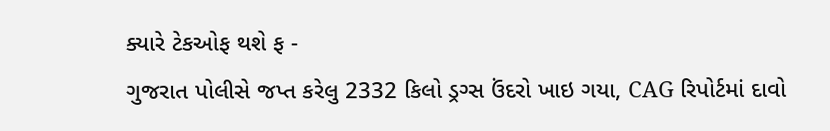ક્યારે ટેકઓફ થશે ફ -
ગુજરાત પોલીસે જપ્ત કરેલુ 2332 કિલો ડ્રગ્સ ઉંદરો ખાઇ ગયા, CAG રિપોર્ટમાં દાવો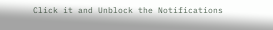Click it and Unblock the Notifications